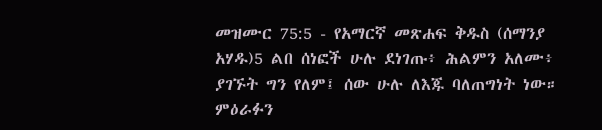መዝሙር 75:5 - የአማርኛ መጽሐፍ ቅዱስ (ሰማንያ አሃዱ)5 ልበ ሰነፎች ሁሉ ደነገጡ፥ ሕልምን አለሙ፥ ያገኙት ግን የለም፤ ሰው ሁሉ ለእጁ ባለጠግነት ነው። ምዕራፉን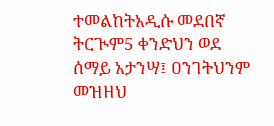ተመልከትአዲሱ መደበኛ ትርጒም5 ቀንድህን ወደ ሰማይ አታንሣ፤ ዐንገትህንም መዝዘህ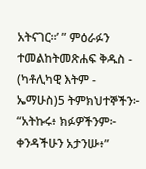አትናገር።’ ” ምዕራፉን ተመልከትመጽሐፍ ቅዱስ - (ካቶሊካዊ እትም - ኤማሁስ)5 ትምክህተኞችን፦ “አትኩሩ፥ ክፉዎችንም፦ ቀንዳችሁን አታንሡ፥”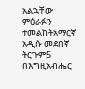አልኋቸው ምዕራፉን ተመልከትአማርኛ አዲሱ መደበኛ ትርጉም5 በእግዚአብሔር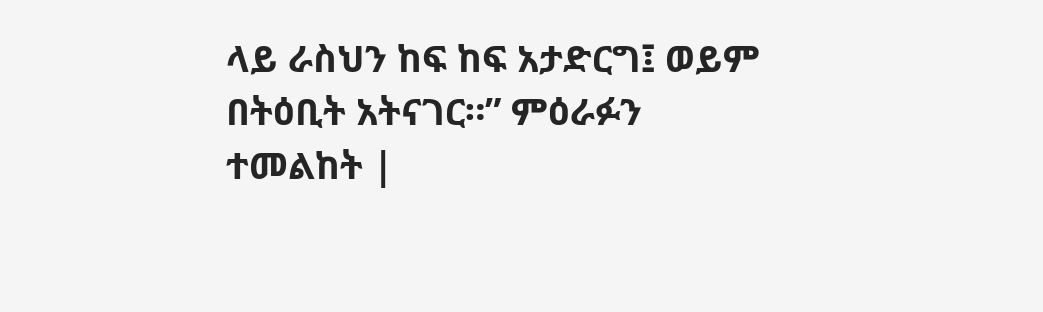ላይ ራስህን ከፍ ከፍ አታድርግ፤ ወይም በትዕቢት አትናገር።” ምዕራፉን ተመልከት |